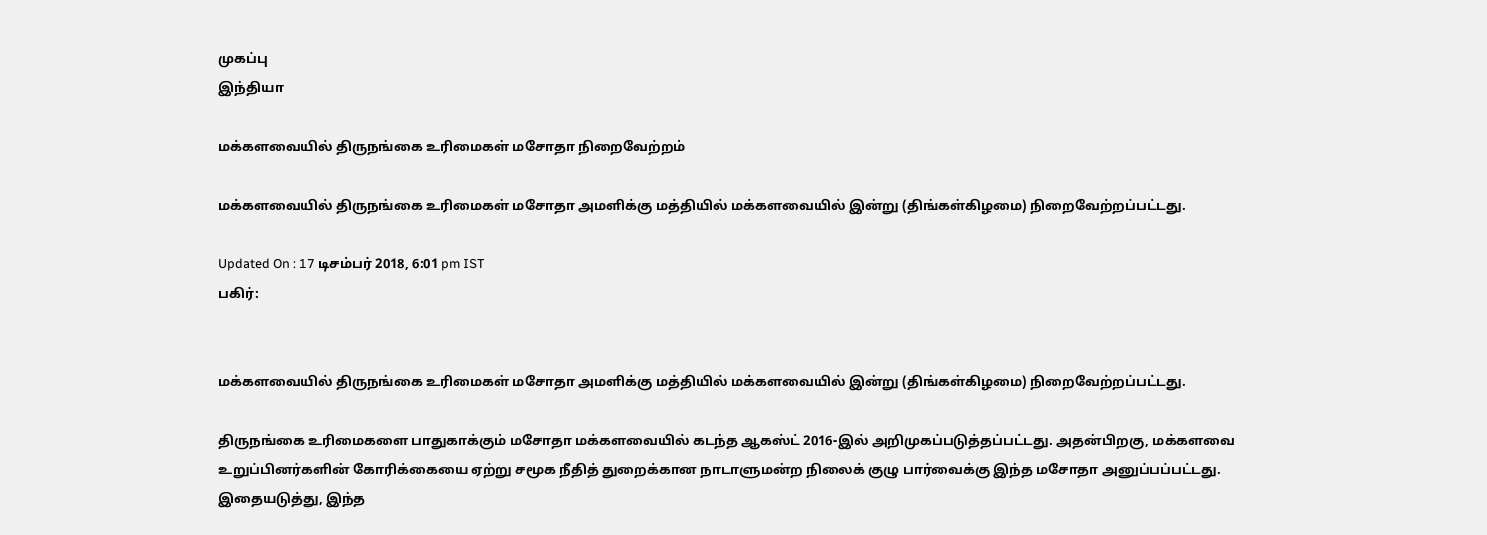முகப்பு
இந்தியா

மக்களவையில் திருநங்கை உரிமைகள் மசோதா நிறைவேற்றம்

மக்களவையில் திருநங்கை உரிமைகள் மசோதா அமளிக்கு மத்தியில் மக்களவையில் இன்று (திங்கள்கிழமை) நிறைவேற்றப்பட்டது.

Updated On : 17 டிசம்பர் 2018, 6:01 pm IST
பகிர்:


மக்களவையில் திருநங்கை உரிமைகள் மசோதா அமளிக்கு மத்தியில் மக்களவையில் இன்று (திங்கள்கிழமை) நிறைவேற்றப்பட்டது.

திருநங்கை உரிமைகளை பாதுகாக்கும் மசோதா மக்களவையில் கடந்த ஆகஸ்ட் 2016-இல் அறிமுகப்படுத்தப்பட்டது. அதன்பிறகு, மக்களவை உறுப்பினர்களின் கோரிக்கையை ஏற்று சமூக நீதித் துறைக்கான நாடாளுமன்ற நிலைக் குழு பார்வைக்கு இந்த மசோதா அனுப்பப்பட்டது. இதையடுத்து, இந்த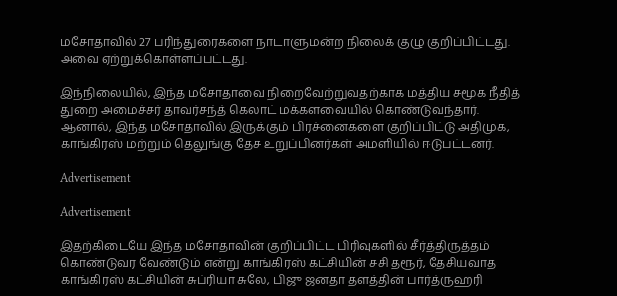மசோதாவில் 27 பரிந்துரைகளை நாடாளுமன்ற நிலைக் குழு குறிப்பிட்டது. அவை ஏற்றுக்கொள்ளப்பட்டது.

இந்நிலையில், இந்த மசோதாவை நிறைவேற்றுவதற்காக மத்திய சமூக நீதித் துறை அமைச்சர் தாவர்சந்த் கெலாட் மக்களவையில் கொண்டுவந்தார். ஆனால், இந்த மசோதாவில் இருக்கும் பிரச்னைகளை குறிப்பிட்டு அதிமுக, காங்கிரஸ் மற்றும் தெலுங்கு தேச உறுப்பினர்கள் அமளியில் ஈடுபட்டனர்.

Advertisement

Advertisement

இதற்கிடையே இந்த மசோதாவின் குறிப்பிட்ட பிரிவுகளில் சீர்த்திருத்தம் கொண்டுவர வேண்டும் என்று காங்கிரஸ் கட்சியின் சசி தரூர், தேசியவாத காங்கிரஸ் கட்சியின் சுப்ரியா சுலே, பிஜு ஜனதா தளத்தின் பார்த்ருஹரி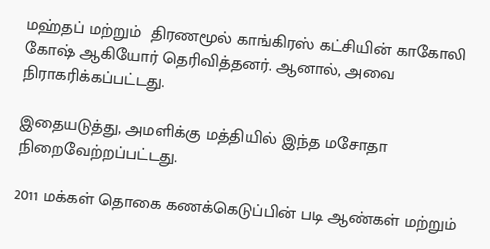மஹ்தப் மற்றும்  திரணமூல் காங்கிரஸ் கட்சியின் காகோலி கோஷ் ஆகியோர் தெரிவித்தனர். ஆனால், அவை நிராகரிக்கப்பட்டது.

இதையடுத்து, அமளிக்கு மத்தியில் இந்த மசோதா நிறைவேற்றப்பட்டது.

2011 மக்கள் தொகை கணக்கெடுப்பின் படி ஆண்கள் மற்றும்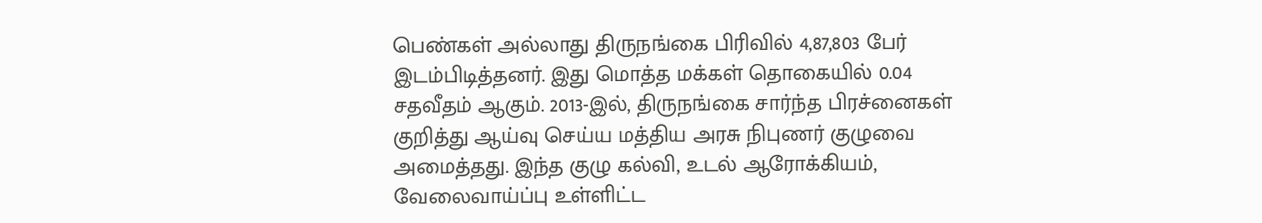பெண்கள் அல்லாது திருநங்கை பிரிவில் 4,87,803 பேர் இடம்பிடித்தனர். இது மொத்த மக்கள் தொகையில் 0.04 சதவீதம் ஆகும். 2013-இல், திருநங்கை சார்ந்த பிரச்னைகள் குறித்து ஆய்வு செய்ய மத்திய அரசு நிபுணர் குழுவை அமைத்தது. இந்த குழு கல்வி, உடல் ஆரோக்கியம், வேலைவாய்ப்பு உள்ளிட்ட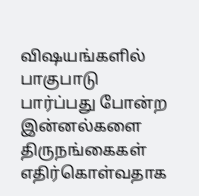விஷயங்களில் பாகுபாடு பார்ப்பது போன்ற இன்னல்களை திருநங்கைகள் எதிர்கொள்வதாக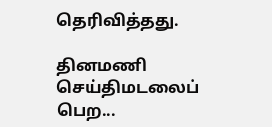தெரிவித்தது.

தினமணி செய்திமடலைப் பெற...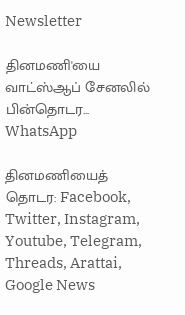Newsletter

தினமணி'யை வாட்ஸ்ஆப் சேனலில் பின்தொடர... WhatsApp

தினமணியைத் தொடர: Facebook, Twitter, Instagram, Youtube, Telegram, Threads, Arattai, Google News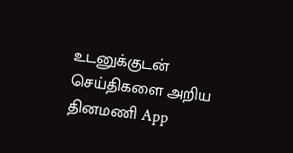உடனுக்குடன் செய்திகளை அறிய தினமணி App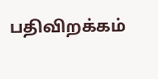பதிவிறக்கம்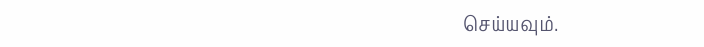செய்யவும்.